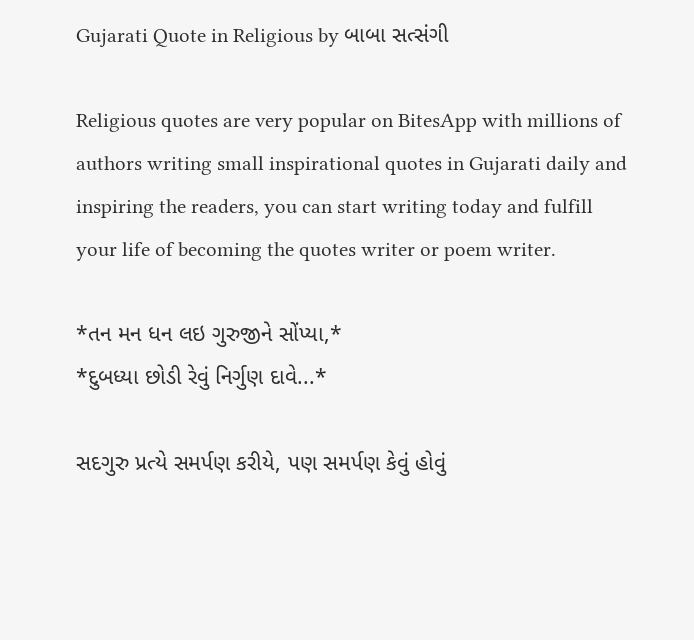Gujarati Quote in Religious by બાબા સત્સંગી

Religious quotes are very popular on BitesApp with millions of authors writing small inspirational quotes in Gujarati daily and inspiring the readers, you can start writing today and fulfill your life of becoming the quotes writer or poem writer.

*તન મન ધન લઇ ગુરુજીને સોંપ્યા,*
*દુબધ્યા છોડી રેવું નિર્ગુણ દાવે...*

સદગુરુ પ્રત્યે સમર્પણ કરીયે, પણ સમર્પણ કેવું હોવું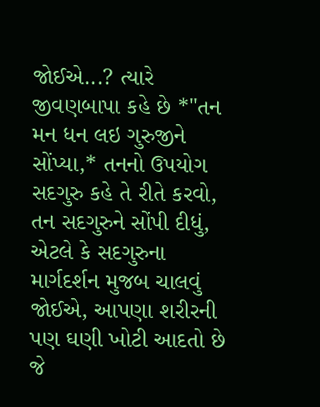જોઈએ...? ત્યારે જીવણબાપા કહે છે *"તન મન ધન લઇ ગુરુજીને સોંપ્યા,* તનનો ઉપયોગ સદગુરુ કહે તે રીતે કરવો, તન સદગુરુને સોંપી દીધું, એટલે કે સદગુરુના માર્ગદર્શન મુજબ ચાલવું જોઈએ, આપણા શરીરની પણ ઘણી ખોટી આદતો છે જે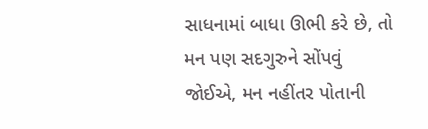સાધનામાં બાધા ઊભી કરે છે, તો મન પણ સદગુરુને સોંપવું જોઈએ, મન નહીંતર પોતાની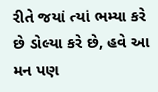રીતે જયાં ત્યાં ભમ્યા કરે છે ડોલ્યા કરે છે, હવે આ મન પણ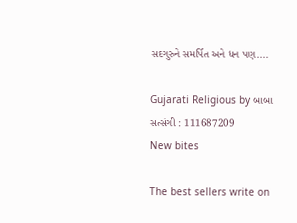સદગુરુને સમર્પિત અને ધન પણ....

Gujarati Religious by બાબા સત્સંગી : 111687209
New bites

The best sellers write on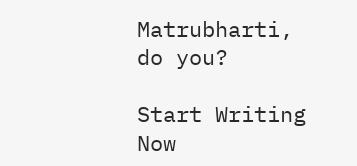Matrubharti, do you?

Start Writing Now